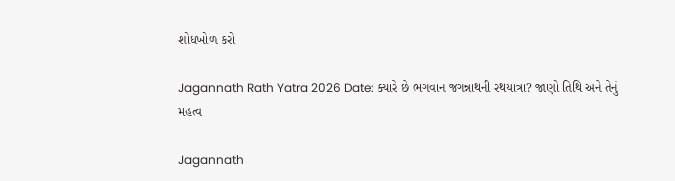શોધખોળ કરો

Jagannath Rath Yatra 2026 Date: ક્યારે છે ભગવાન જગન્નાથની રથયાત્રા? જાણો તિથિ અને તેનું મહત્વ

Jagannath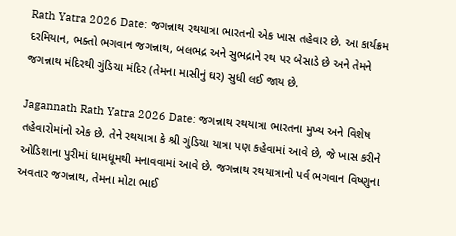Rath Yatra 2026 Date: જગન્નાથ રથયાત્રા ભારતનો એક ખાસ તહેવાર છે. આ કાર્યક્રમ દરમિયાન, ભક્તો ભગવાન જગન્નાથ, બલભદ્ર અને સુભદ્રાને રથ પર બેસાડે છે અને તેમને જગન્નાથ મંદિરથી ગુંડિચા મંદિર (તેમના માસીનું ઘર) સુધી લઈ જાય છે.

Jagannath Rath Yatra 2026 Date: જગન્નાથ રથયાત્રા ભારતના મુખ્ય અને વિશેષ તહેવારોમાંનો એક છે. તેને રથયાત્રા કે શ્રી ગુંડિચા યાત્રા પણ કહેવામાં આવે છે, જે ખાસ કરીને ઓડિશાના પુરીમાં ધામધૂમથી મનાવવામાં આવે છે. જગન્નાથ રથયાત્રાનો પર્વ ભગવાન વિષ્ણુના અવતાર જગન્નાથ, તેમના મોટા ભાઈ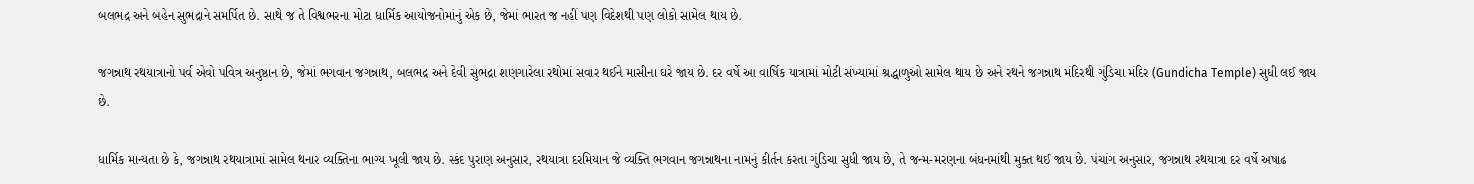બલભદ્ર અને બહેન સુભદ્રાને સમર્પિત છે. સાથે જ તે વિશ્વભરના મોટા ધાર્મિક આયોજનોમાંનું એક છે, જેમાં ભારત જ નહીં પણ વિદેશથી પણ લોકો સામેલ થાય છે.

જગન્નાથ રથયાત્રાનો પર્વ એવો પવિત્ર અનુષ્ઠાન છે, જેમાં ભગવાન જગન્નાથ, બલભદ્ર અને દેવી સુભદ્રા શણગારેલા રથોમાં સવાર થઈને માસીના ઘરે જાય છે. દર વર્ષે આ વાર્ષિક યાત્રામાં મોટી સંખ્યામાં શ્રદ્ધાળુઓ સામેલ થાય છે અને રથને જગન્નાથ મંદિરથી ગુંડિચા મંદિર (Gundicha Temple) સુધી લઈ જાય છે.

ધાર્મિક માન્યતા છે કે, જગન્નાથ રથયાત્રામાં સામેલ થનાર વ્યક્તિના ભાગ્ય ખૂલી જાય છે. સ્કંદ પુરાણ અનુસાર, રથયાત્રા દરમિયાન જે વ્યક્તિ ભગવાન જગન્નાથના નામનું કીર્તન કરતા ગુંડિચા સુધી જાય છે, તે જન્મ-મરણના બંધનમાંથી મુક્ત થઈ જાય છે. પંચાંગ અનુસાર, જગન્નાથ રથયાત્રા દર વર્ષે અષાઢ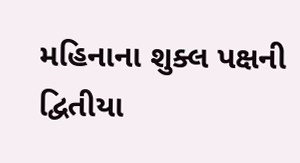મહિનાના શુક્લ પક્ષની દ્વિતીયા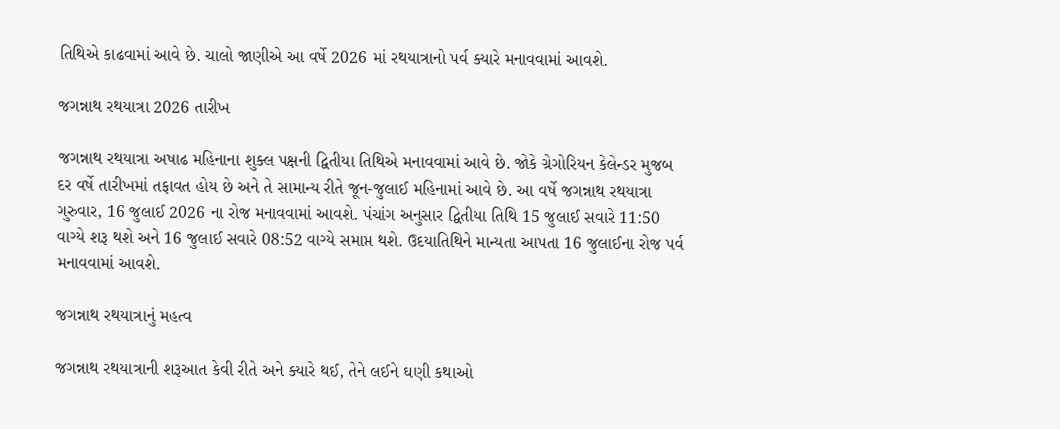તિથિએ કાઢવામાં આવે છે. ચાલો જાણીએ આ વર્ષે 2026 માં રથયાત્રાનો પર્વ ક્યારે મનાવવામાં આવશે.

જગન્નાથ રથયાત્રા 2026 તારીખ

જગન્નાથ રથયાત્રા અષાઢ મહિનાના શુક્લ પક્ષની દ્વિતીયા તિથિએ મનાવવામાં આવે છે. જોકે ગ્રેગોરિયન કેલેન્ડર મુજબ દર વર્ષે તારીખમાં તફાવત હોય છે અને તે સામાન્ય રીતે જૂન-જુલાઈ મહિનામાં આવે છે. આ વર્ષે જગન્નાથ રથયાત્રા ગુરુવાર, 16 જુલાઈ 2026 ના રોજ મનાવવામાં આવશે. પંચાંગ અનુસાર દ્વિતીયા તિથિ 15 જુલાઈ સવારે 11:50 વાગ્યે શરૂ થશે અને 16 જુલાઈ સવારે 08:52 વાગ્યે સમાપ્ત થશે. ઉદયાતિથિને માન્યતા આપતા 16 જુલાઈના રોજ પર્વ મનાવવામાં આવશે.

જગન્નાથ રથયાત્રાનું મહત્વ

જગન્નાથ રથયાત્રાની શરૂઆત કેવી રીતે અને ક્યારે થઈ, તેને લઈને ઘણી કથાઓ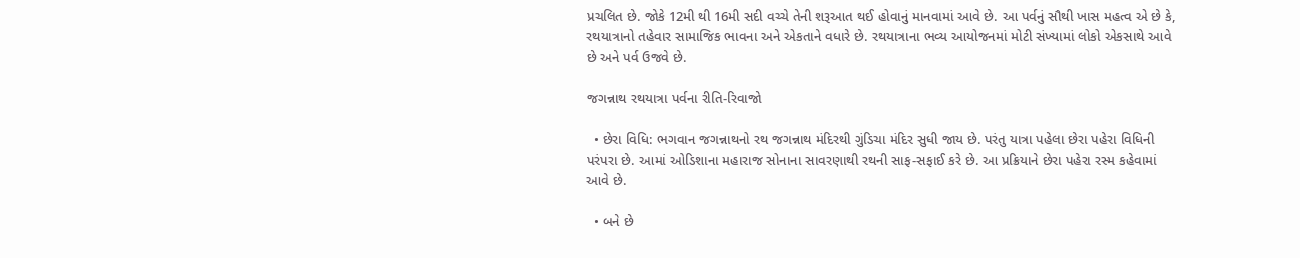પ્રચલિત છે. જોકે 12મી થી 16મી સદી વચ્ચે તેની શરૂઆત થઈ હોવાનું માનવામાં આવે છે. આ પર્વનું સૌથી ખાસ મહત્વ એ છે કે, રથયાત્રાનો તહેવાર સામાજિક ભાવના અને એકતાને વધારે છે. રથયાત્રાના ભવ્ય આયોજનમાં મોટી સંખ્યામાં લોકો એકસાથે આવે છે અને પર્વ ઉજવે છે.

જગન્નાથ રથયાત્રા પર્વના રીતિ-રિવાજો

  • છેરા વિધિ: ભગવાન જગન્નાથનો રથ જગન્નાથ મંદિરથી ગુંડિચા મંદિર સુધી જાય છે. પરંતુ યાત્રા પહેલા છેરા પહેરા વિધિની પરંપરા છે. આમાં ઓડિશાના મહારાજ સોનાના સાવરણાથી રથની સાફ-સફાઈ કરે છે. આ પ્રક્રિયાને છેરા પહેરા રસ્મ કહેવામાં આવે છે.

  • બને છે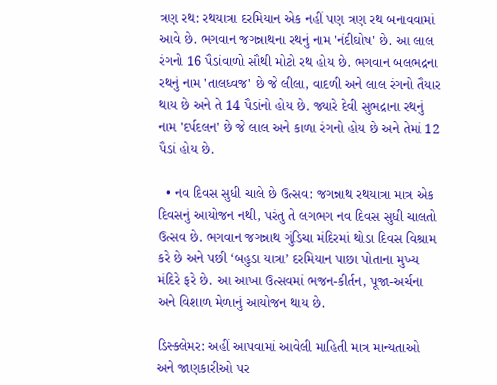ત્રણ રથ: રથયાત્રા દરમિયાન એક નહીં પણ ત્રણ રથ બનાવવામાં આવે છે. ભગવાન જગન્નાથના રથનું નામ 'નંદીઘોષ' છે. આ લાલ રંગનો 16 પૈડાંવાળો સૌથી મોટો રથ હોય છે. ભગવાન બલભદ્રના રથનું નામ 'તાલધ્વજ' છે જે લીલા, વાદળી અને લાલ રંગનો તૈયાર થાય છે અને તે 14 પૈડાંનો હોય છે. જ્યારે દેવી સુભદ્રાના રથનું નામ 'દર્પદલન' છે જે લાલ અને કાળા રંગનો હોય છે અને તેમાં 12 પૈડાં હોય છે.

  • નવ દિવસ સુધી ચાલે છે ઉત્સવ: જગન્નાથ રથયાત્રા માત્ર એક દિવસનું આયોજન નથી, પરંતુ તે લગભગ નવ દિવસ સુધી ચાલતો ઉત્સવ છે. ભગવાન જગન્નાથ ગુંડિચા મંદિરમાં થોડા દિવસ વિશ્રામ કરે છે અને પછી ‘બહુડા યાત્રા’ દરમિયાન પાછા પોતાના મુખ્ય મંદિરે ફરે છે. આ આખા ઉત્સવમાં ભજન-કીર્તન, પૂજા-અર્ચના અને વિશાળ મેળાનું આયોજન થાય છે.

ડિસ્ક્લેમર: અહીં આપવામાં આવેલી માહિતી માત્ર માન્યતાઓ અને જાણકારીઓ પર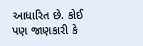આધારિત છે. કોઈ પણ જાણકારી કે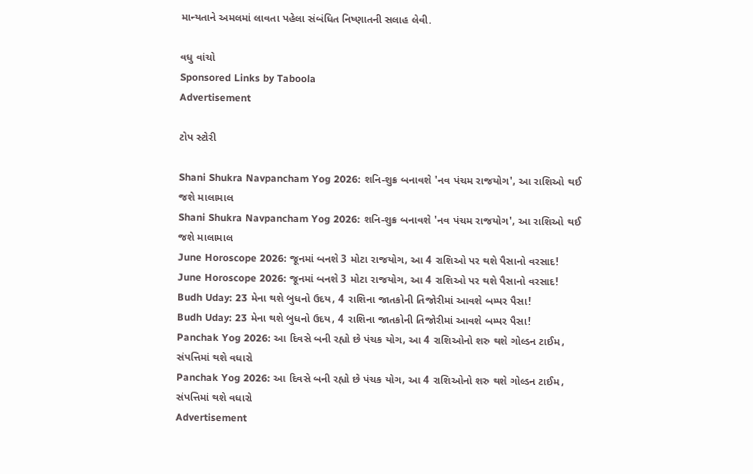માન્યતાને અમલમાં લાવતા પહેલા સંબંધિત નિષ્ણાતની સલાહ લેવી.

વધુ વાંચો
Sponsored Links by Taboola
Advertisement

ટોપ સ્ટોરી

Shani Shukra Navpancham Yog 2026: શનિ-શુક્ર બનાવશે 'નવ પંચમ રાજયોગ', આ રાશિઓ થઈ જશે માલામાલ
Shani Shukra Navpancham Yog 2026: શનિ-શુક્ર બનાવશે 'નવ પંચમ રાજયોગ', આ રાશિઓ થઈ જશે માલામાલ
June Horoscope 2026: જૂનમાં બનશે 3 મોટા રાજયોગ, આ 4 રાશિઓ પર થશે પૈસાનો વરસાદ!
June Horoscope 2026: જૂનમાં બનશે 3 મોટા રાજયોગ, આ 4 રાશિઓ પર થશે પૈસાનો વરસાદ!
Budh Uday: 23 મેના થશે બુધનો ઉદય, 4 રાશિના જાતકોની તિજોરીમાં આવશે બમ્પર પૈસા!
Budh Uday: 23 મેના થશે બુધનો ઉદય, 4 રાશિના જાતકોની તિજોરીમાં આવશે બમ્પર પૈસા!
Panchak Yog 2026: આ દિવસે બની રહ્યો છે પંચક યોગ, આ 4 રાશિઓનો શરુ થશે ગોલ્ડન ટાઈમ, સંપત્તિમાં થશે વધારો
Panchak Yog 2026: આ દિવસે બની રહ્યો છે પંચક યોગ, આ 4 રાશિઓનો શરુ થશે ગોલ્ડન ટાઈમ, સંપત્તિમાં થશે વધારો
Advertisement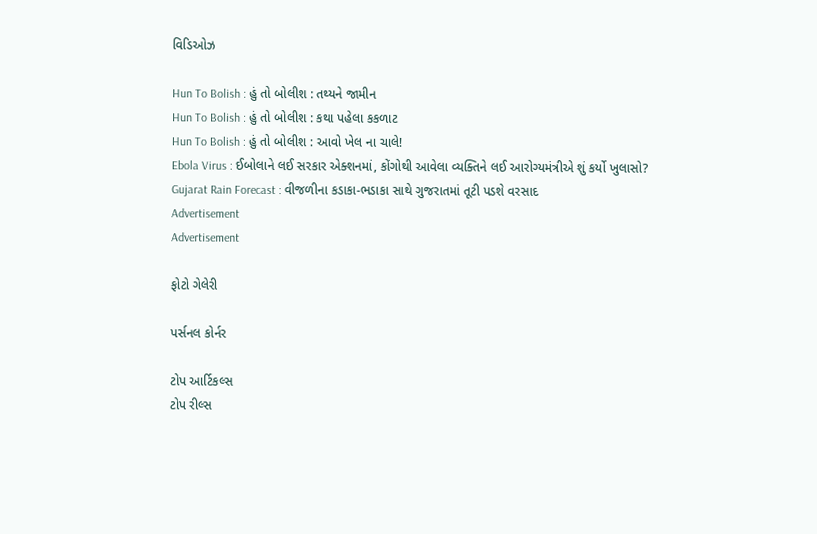વિડિઓઝ

Hun To Bolish : હું તો બોલીશ : તથ્યને જામીન
Hun To Bolish : હું તો બોલીશ : કથા પહેલા કકળાટ
Hun To Bolish : હું તો બોલીશ : આવો ખેલ ના ચાલે!
Ebola Virus : ઈબોલાને લઈ સરકાર એક્શનમાં, કોંગોથી આવેલા વ્યક્તિને લઈ આરોગ્યમંત્રીએ શું કર્યો ખુલાસો?
Gujarat Rain Forecast : વીજળીના કડાકા-ભડાકા સાથે ગુજરાતમાં તૂટી પડશે વરસાદ
Advertisement
Advertisement

ફોટો ગેલેરી

પર્સનલ કોર્નર

ટોપ આર્ટિકલ્સ
ટોપ રીલ્સ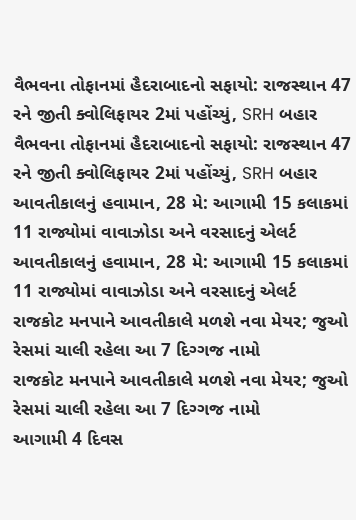વૈભવના તોફાનમાં હૈદરાબાદનો સફાયો: રાજસ્થાન 47 રને જીતી ક્વોલિફાયર 2માં પહોંચ્યું, SRH બહાર
વૈભવના તોફાનમાં હૈદરાબાદનો સફાયો: રાજસ્થાન 47 રને જીતી ક્વોલિફાયર 2માં પહોંચ્યું, SRH બહાર
આવતીકાલનું હવામાન, 28 મે: આગામી 15 કલાકમાં 11 રાજ્યોમાં વાવાઝોડા અને વરસાદનું એલર્ટ
આવતીકાલનું હવામાન, 28 મે: આગામી 15 કલાકમાં 11 રાજ્યોમાં વાવાઝોડા અને વરસાદનું એલર્ટ
રાજકોટ મનપાને આવતીકાલે મળશે નવા મેયર; જુઓ રેસમાં ચાલી રહેલા આ 7 દિગ્ગજ નામો
રાજકોટ મનપાને આવતીકાલે મળશે નવા મેયર; જુઓ રેસમાં ચાલી રહેલા આ 7 દિગ્ગજ નામો
આગામી 4 દિવસ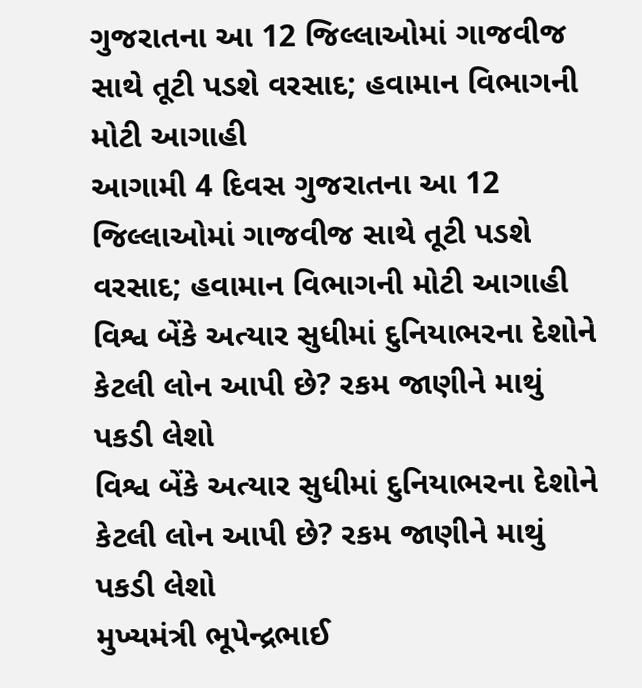ગુજરાતના આ 12 જિલ્લાઓમાં ગાજવીજ સાથે તૂટી પડશે વરસાદ; હવામાન વિભાગની મોટી આગાહી
આગામી 4 દિવસ ગુજરાતના આ 12 જિલ્લાઓમાં ગાજવીજ સાથે તૂટી પડશે વરસાદ; હવામાન વિભાગની મોટી આગાહી
વિશ્વ બેંકે અત્યાર સુધીમાં દુનિયાભરના દેશોને કેટલી લોન આપી છે? રકમ જાણીને માથું પકડી લેશો
વિશ્વ બેંકે અત્યાર સુધીમાં દુનિયાભરના દેશોને કેટલી લોન આપી છે? રકમ જાણીને માથું પકડી લેશો
મુખ્યમંત્રી ભૂપેન્દ્રભાઈ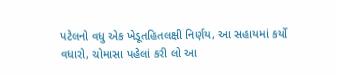પટેલનો વધુ એક ખેડૂતહિતલક્ષી નિર્ણય, આ સહાયમાં કર્યો વધારો, ચોમાસા પહેલાં કરી લો આ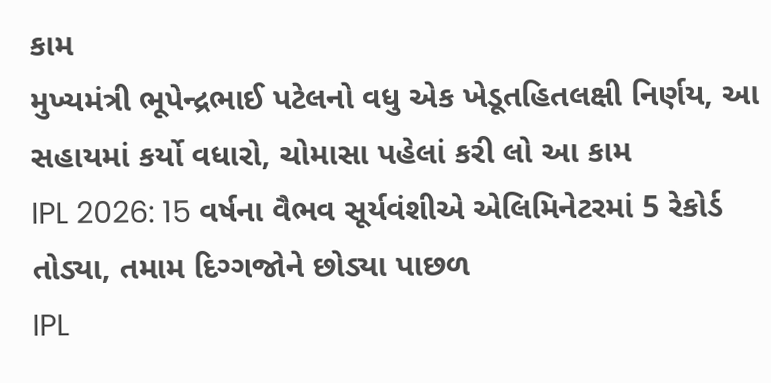કામ
મુખ્યમંત્રી ભૂપેન્દ્રભાઈ પટેલનો વધુ એક ખેડૂતહિતલક્ષી નિર્ણય, આ સહાયમાં કર્યો વધારો, ચોમાસા પહેલાં કરી લો આ કામ
IPL 2026: 15 વર્ષના વૈભવ સૂર્યવંશીએ એલિમિનેટરમાં 5 રેકોર્ડ તોડ્યા, તમામ દિગ્ગજોને છોડ્યા પાછળ
IPL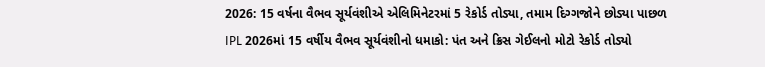2026: 15 વર્ષના વૈભવ સૂર્યવંશીએ એલિમિનેટરમાં 5 રેકોર્ડ તોડ્યા, તમામ દિગ્ગજોને છોડ્યા પાછળ
IPL 2026માં 15 વર્ષીય વૈભવ સૂર્યવંશીનો ધમાકો: પંત અને ક્રિસ ગેઈલનો મોટો રેકોર્ડ તોડ્યો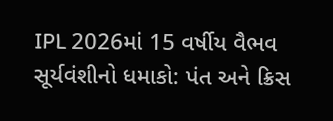IPL 2026માં 15 વર્ષીય વૈભવ સૂર્યવંશીનો ધમાકો: પંત અને ક્રિસ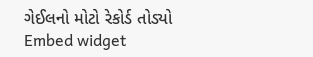ગેઈલનો મોટો રેકોર્ડ તોડ્યો
Embed widget